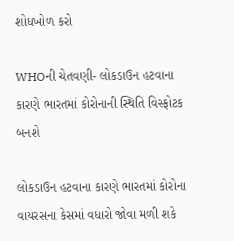શોધખોળ કરો

WHOની ચેતવણી- લોકડાઉન હટવાના કારણે ભારતમાં કોરોનાની સ્થિતિ વિસ્ફોટક બનશે

લોકડાઉન હટવાના કારણે ભારતમાં કોરોના વાયરસના કેસમાં વધારો જોવા મળી શકે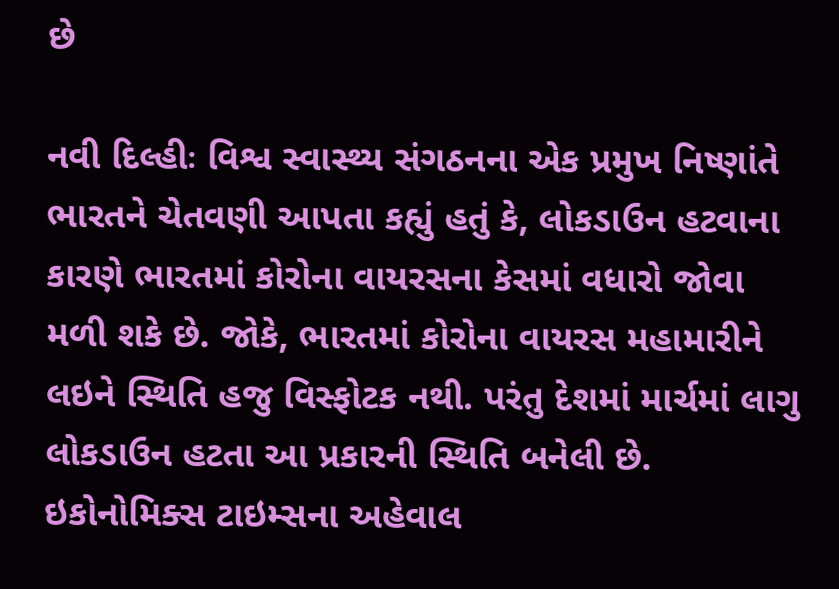છે

નવી દિલ્હીઃ વિશ્વ સ્વાસ્થ્ય સંગઠનના એક પ્રમુખ નિષ્ણાંતે ભારતને ચેતવણી આપતા કહ્યું હતું કે, લોકડાઉન હટવાના કારણે ભારતમાં કોરોના વાયરસના કેસમાં વધારો જોવા મળી શકે છે. જોકે, ભારતમાં કોરોના વાયરસ મહામારીને લઇને સ્થિતિ હજુ વિસ્ફોટક નથી. પરંતુ દેશમાં માર્ચમાં લાગુ લોકડાઉન હટતા આ પ્રકારની સ્થિતિ બનેલી છે. ઇકોનોમિક્સ ટાઇમ્સના અહેવાલ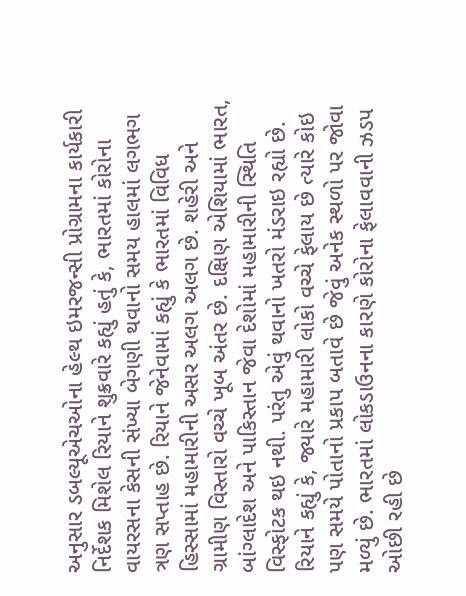અનુસાર ડબલ્યૂએચઓના હેલ્થ ઇમરજન્સી પ્રોગ્રામના કાર્યકારી નિર્દેશક મિશેલ રિયાને શુક્રવારે કહ્યું હતું કે, ભારતમાં કોરોના વાયરસના કેસની સંખ્યા બેગણી થવાનો સમય હાલમાં લગભગ ત્રણ સપ્તાહ છે. રિયાને જેનેવામાં કહ્યું કે ભારતમાં વિવિધ હિસ્સામાં મહામારીની અસર અલગ અલગ છે. શહેરી અને ગ્રામીણ વિસ્તારો વચ્ચે ખૂબ અંતર છે. દક્ષિણ એશિયામાં ભારત, બાંગ્લાદેશ અને પાકિસ્તાન જેવા દેશોમાં મહામારીની સ્થિતિ વિસ્ફોટક થઇ નથી. પરંતુ એવું થવાનો ખતરો મંડરાઇ રહ્યો છે. રિયાને કહ્યું કે, જ્યારે મહામારી લોકો વચ્ચે ફેલાય છે ત્યારે કોઇ પણ સમયે પોતાનો પ્રકાપ બતાવે છે જેવું અનેક સ્થળો પર જોવા મળ્યું છે. ભારતમાં લોકડાઉનના કારણે કોરોના ફેલાવવાની ઝડપ ઓછી રહી છે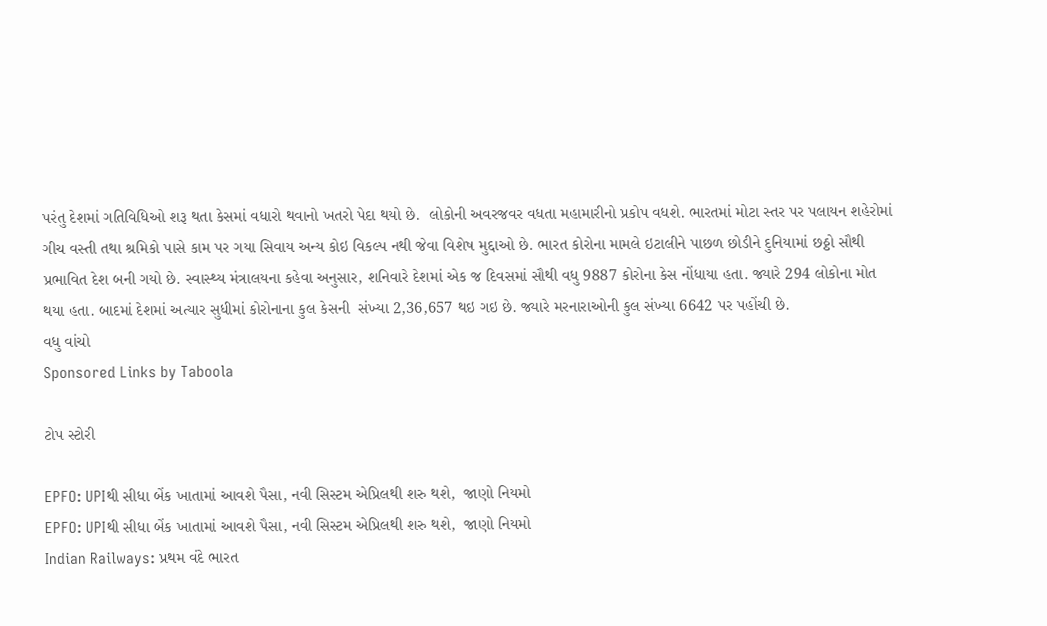પરંતુ દેશમાં ગતિવિધિઓ શરૂ થતા કેસમાં વધારો થવાનો ખતરો પેદા થયો છે.  લોકોની અવરજવર વધતા મહામારીનો પ્રકોપ વધશે. ભારતમાં મોટા સ્તર પર પલાયન શહેરોમાં ગીચ વસ્તી તથા શ્રમિકો પાસે કામ પર ગયા સિવાય અન્ય કોઇ વિકલ્પ નથી જેવા વિશેષ મુદ્દાઓ છે. ભારત કોરોના મામલે ઇટાલીને પાછળ છોડીને દુનિયામાં છઠ્ઠો સૌથી પ્રભાવિત દેશ બની ગયો છે. સ્વાસ્થ્ય મંત્રાલયના કહેવા અનુસાર, શનિવારે દેશમાં એક જ દિવસમાં સૌથી વધુ 9887 કોરોના કેસ નોંધાયા હતા. જ્યારે 294 લોકોના મોત થયા હતા. બાદમાં દેશમાં અત્યાર સુધીમાં કોરોનાના કુલ કેસની  સંખ્યા 2,36,657 થઇ ગઇ છે. જ્યારે મરનારાઓની કુલ સંખ્યા 6642 પર પહોંચી છે.
વધુ વાંચો
Sponsored Links by Taboola

ટોપ સ્ટોરી

EPFO: UPIથી સીધા બેંક ખાતામાં આવશે પૈસા, નવી સિસ્ટમ એપ્રિલથી શરુ થશે,  જાણો નિયમો
EPFO: UPIથી સીધા બેંક ખાતામાં આવશે પૈસા, નવી સિસ્ટમ એપ્રિલથી શરુ થશે,  જાણો નિયમો
Indian Railways: પ્રથમ વંદે ભારત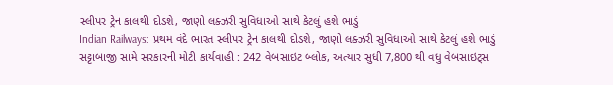સ્લીપર ટ્રેન કાલથી દોડશે, જાણો લક્ઝરી સુવિધાઓ સાથે કેટલું હશે ભાડું
Indian Railways: પ્રથમ વંદે ભારત સ્લીપર ટ્રેન કાલથી દોડશે, જાણો લક્ઝરી સુવિધાઓ સાથે કેટલું હશે ભાડું
સટ્ટાબાજી સામે સરકારની મોટી કાર્યવાહી : 242 વેબસાઇટ બ્લોક, અત્યાર સુધી 7,800 થી વધુ વેબસાઇટ્સ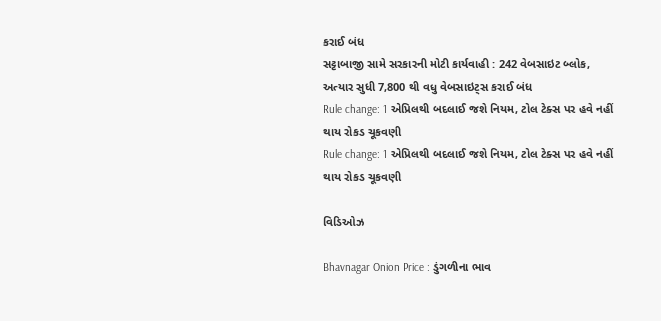કરાઈ બંધ
સટ્ટાબાજી સામે સરકારની મોટી કાર્યવાહી : 242 વેબસાઇટ બ્લોક, અત્યાર સુધી 7,800 થી વધુ વેબસાઇટ્સ કરાઈ બંધ
Rule change: 1 એપ્રિલથી બદલાઈ જશે નિયમ, ટોલ ટેક્સ પર હવે નહીં થાય રોકડ ચૂકવણી
Rule change: 1 એપ્રિલથી બદલાઈ જશે નિયમ, ટોલ ટેક્સ પર હવે નહીં થાય રોકડ ચૂકવણી

વિડિઓઝ

Bhavnagar Onion Price : ડુંગળીના ભાવ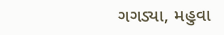ગગડ્યા, મહુવા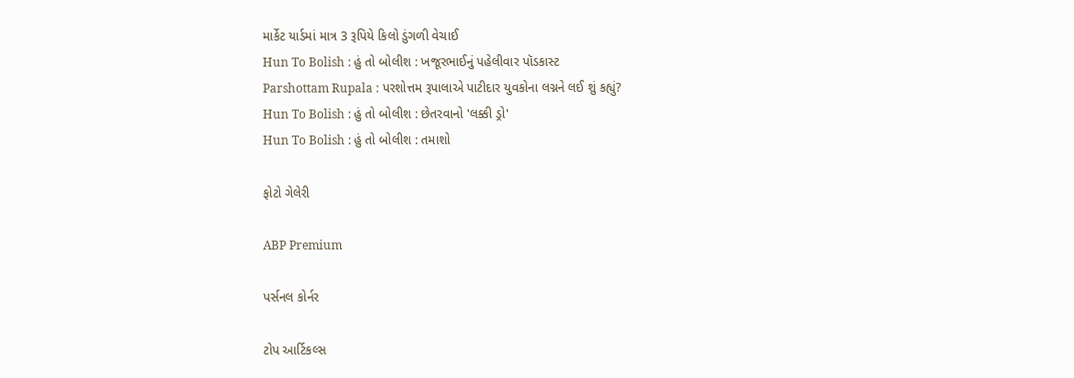માર્કેટ યાર્ડમાં માત્ર 3 રૂપિયે કિલો ડુંગળી વેચાઈ
Hun To Bolish : હું તો બોલીશ : ખજૂરભાઈનું પહેલીવાર પૉડકાસ્ટ
Parshottam Rupala : પરશોત્તમ રૂપાલાએ પાટીદાર યુવકોના લગ્નને લઈ શું કહ્યું?
Hun To Bolish : હું તો બોલીશ : છેતરવાનો 'લક્કી ડ્રો'
Hun To Bolish : હું તો બોલીશ : તમાશો

ફોટો ગેલેરી

ABP Premium

પર્સનલ કોર્નર

ટોપ આર્ટિકલ્સ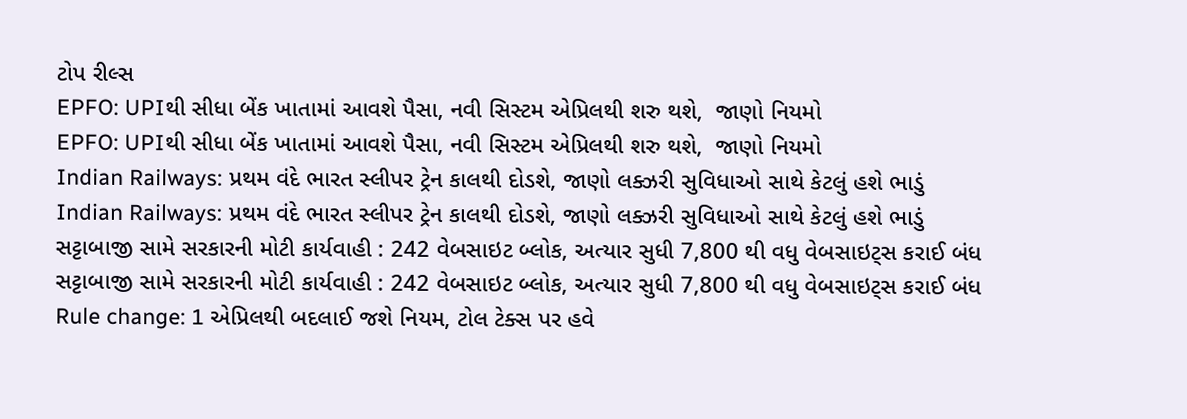ટોપ રીલ્સ
EPFO: UPIથી સીધા બેંક ખાતામાં આવશે પૈસા, નવી સિસ્ટમ એપ્રિલથી શરુ થશે,  જાણો નિયમો
EPFO: UPIથી સીધા બેંક ખાતામાં આવશે પૈસા, નવી સિસ્ટમ એપ્રિલથી શરુ થશે,  જાણો નિયમો
Indian Railways: પ્રથમ વંદે ભારત સ્લીપર ટ્રેન કાલથી દોડશે, જાણો લક્ઝરી સુવિધાઓ સાથે કેટલું હશે ભાડું
Indian Railways: પ્રથમ વંદે ભારત સ્લીપર ટ્રેન કાલથી દોડશે, જાણો લક્ઝરી સુવિધાઓ સાથે કેટલું હશે ભાડું
સટ્ટાબાજી સામે સરકારની મોટી કાર્યવાહી : 242 વેબસાઇટ બ્લોક, અત્યાર સુધી 7,800 થી વધુ વેબસાઇટ્સ કરાઈ બંધ
સટ્ટાબાજી સામે સરકારની મોટી કાર્યવાહી : 242 વેબસાઇટ બ્લોક, અત્યાર સુધી 7,800 થી વધુ વેબસાઇટ્સ કરાઈ બંધ
Rule change: 1 એપ્રિલથી બદલાઈ જશે નિયમ, ટોલ ટેક્સ પર હવે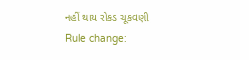નહીં થાય રોકડ ચૂકવણી
Rule change: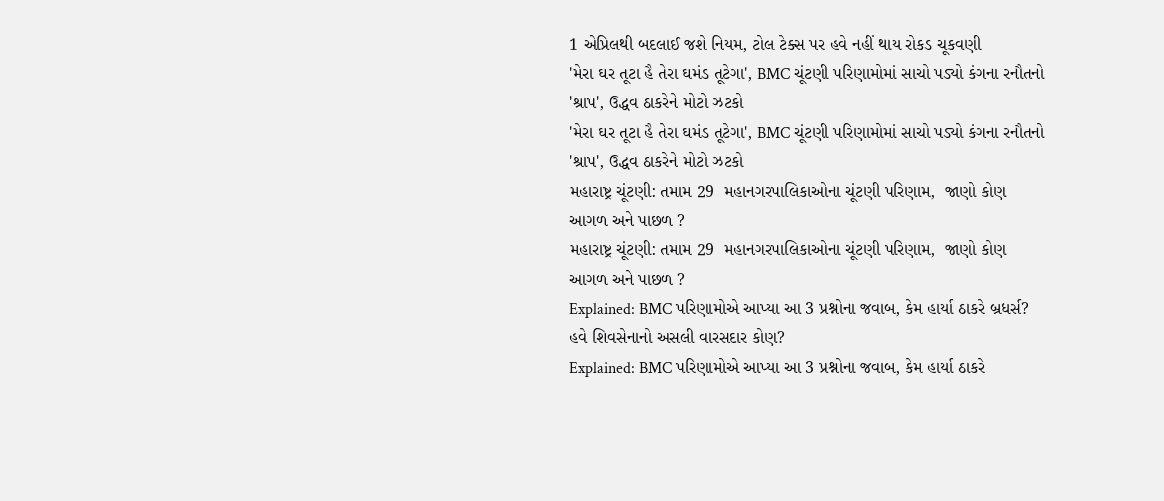1 એપ્રિલથી બદલાઈ જશે નિયમ, ટોલ ટેક્સ પર હવે નહીં થાય રોકડ ચૂકવણી
'મેરા ઘર તૂટા હૈ તેરા ઘમંડ તૂટેગા', BMC ચૂંટણી પરિણામોમાં સાચો પડ્યો કંગના રનૌતનો 'શ્રાપ', ઉદ્ધવ ઠાકરેને મોટો ઝટકો
'મેરા ઘર તૂટા હૈ તેરા ઘમંડ તૂટેગા', BMC ચૂંટણી પરિણામોમાં સાચો પડ્યો કંગના રનૌતનો 'શ્રાપ', ઉદ્ધવ ઠાકરેને મોટો ઝટકો
મહારાષ્ટ્ર ચૂંટણી: તમામ 29  મહાનગરપાલિકાઓના ચૂંટણી પરિણામ,  જાણો કોણ આગળ અને પાછળ ?
મહારાષ્ટ્ર ચૂંટણી: તમામ 29  મહાનગરપાલિકાઓના ચૂંટણી પરિણામ,  જાણો કોણ આગળ અને પાછળ ?
Explained: BMC પરિણામોએ આપ્યા આ 3 પ્રશ્નોના જવાબ, કેમ હાર્યા ઠાકરે બ્રધર્સ? હવે શિવસેનાનો અસલી વારસદાર કોણ?
Explained: BMC પરિણામોએ આપ્યા આ 3 પ્રશ્નોના જવાબ, કેમ હાર્યા ઠાકરે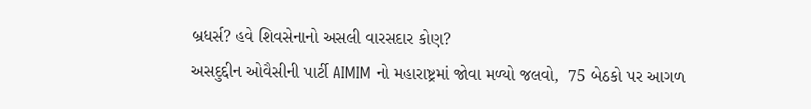બ્રધર્સ? હવે શિવસેનાનો અસલી વારસદાર કોણ?
અસદુદ્દીન ઓવૈસીની પાર્ટી AIMIM નો મહારાષ્ટ્રમાં જોવા મળ્યો જલવો,  75 બેઠકો પર આગળ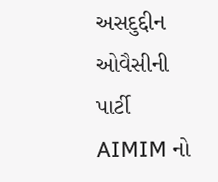અસદુદ્દીન ઓવૈસીની પાર્ટી AIMIM નો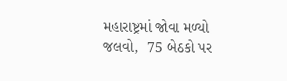મહારાષ્ટ્રમાં જોવા મળ્યો જલવો,  75 બેઠકો પર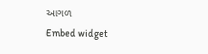આગળ
Embed widget